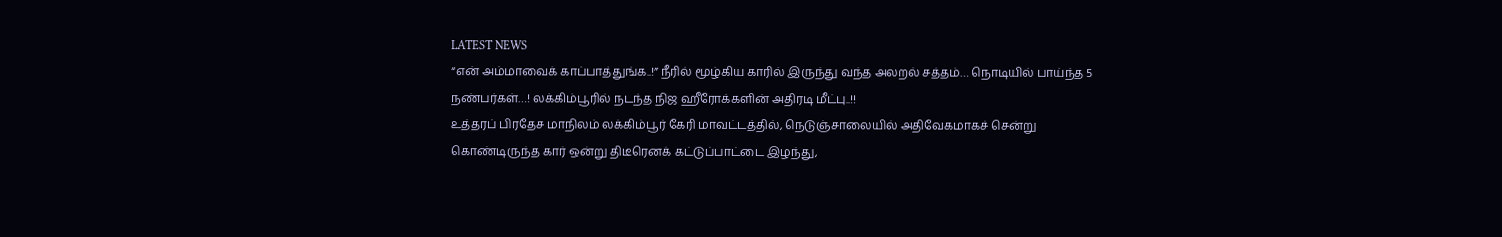LATEST NEWS
“என் அம்மாவைக் காப்பாத்துங்க..!” நீரில் மூழ்கிய காரில் இருந்து வந்த அலறல் சத்தம்… நொடியில் பாய்ந்த 5 நண்பர்கள்…! லக்கிம்பூரில் நடந்த நிஜ ஹீரோக்களின் அதிரடி மீட்பு..!!
உத்தரப் பிரதேச மாநிலம் லக்கிம்பூர் கேரி மாவட்டத்தில், நெடுஞ்சாலையில் அதிவேகமாகச் சென்று கொண்டிருந்த கார் ஒன்று திடீரெனக் கட்டுப்பாட்டை இழந்து,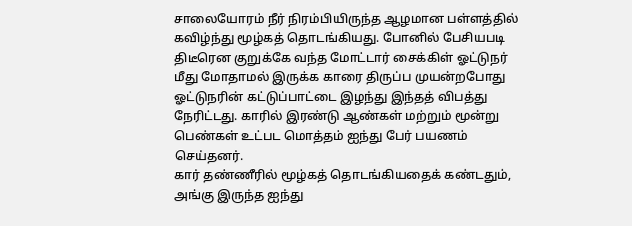சாலையோரம் நீர் நிரம்பியிருந்த ஆழமான பள்ளத்தில் கவிழ்ந்து மூழ்கத் தொடங்கியது. போனில் பேசியபடி திடீரென குறுக்கே வந்த மோட்டார் சைக்கிள் ஓட்டுநர் மீது மோதாமல் இருக்க காரை திருப்ப முயன்றபோது ஓட்டுநரின் கட்டுப்பாட்டை இழந்து இந்தத் விபத்து நேரிட்டது. காரில் இரண்டு ஆண்கள் மற்றும் மூன்று பெண்கள் உட்பட மொத்தம் ஐந்து பேர் பயணம் செய்தனர்.
கார் தண்ணீரில் மூழ்கத் தொடங்கியதைக் கண்டதும், அங்கு இருந்த ஐந்து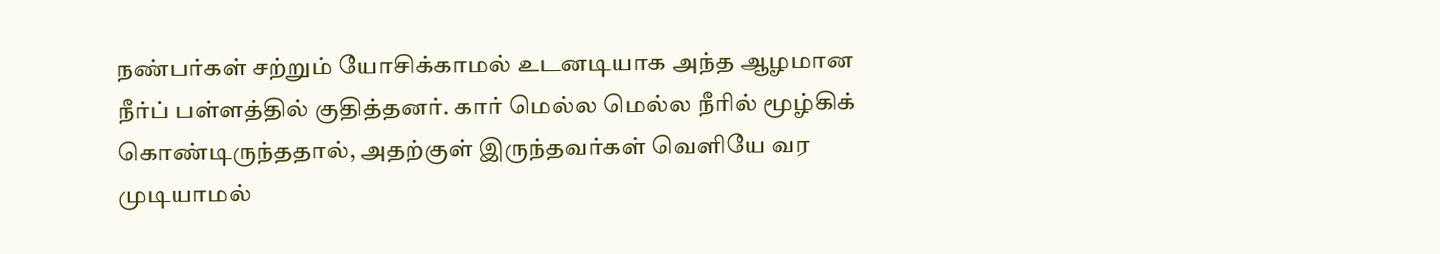நண்பர்கள் சற்றும் யோசிக்காமல் உடனடியாக அந்த ஆழமான நீர்ப் பள்ளத்தில் குதித்தனர். கார் மெல்ல மெல்ல நீரில் மூழ்கிக் கொண்டிருந்ததால், அதற்குள் இருந்தவர்கள் வெளியே வர முடியாமல்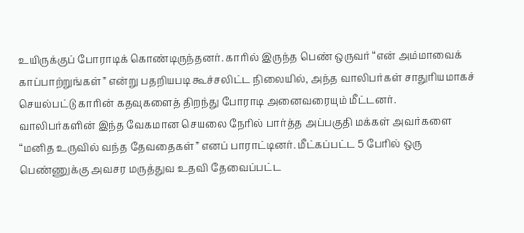உயிருக்குப் போராடிக் கொண்டிருந்தனர். காரில் இருந்த பெண் ஒருவர் “என் அம்மாவைக் காப்பாற்றுங்கள்” என்று பதறியபடி கூச்சலிட்ட நிலையில், அந்த வாலிபர்கள் சாதுரியமாகச் செயல்பட்டு காரின் கதவுகளைத் திறந்து போராடி அனைவரையும் மீட்டனர்.
வாலிபர்களின் இந்த வேகமான செயலை நேரில் பார்த்த அப்பகுதி மக்கள் அவர்களை “மனித உருவில் வந்த தேவதைகள்” எனப் பாராட்டினர். மீட்கப்பட்ட 5 பேரில் ஒரு பெண்ணுக்கு அவசர மருத்துவ உதவி தேவைப்பட்ட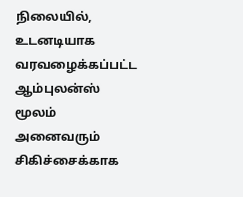நிலையில், உடனடியாக வரவழைக்கப்பட்ட ஆம்புலன்ஸ் மூலம் அனைவரும் சிகிச்சைக்காக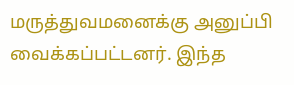மருத்துவமனைக்கு அனுப்பி வைக்கப்பட்டனர். இந்த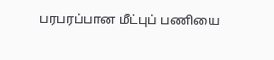பரபரப்பான மீட்புப் பணியை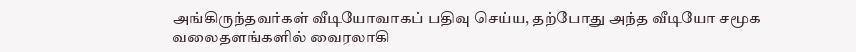அங்கிருந்தவர்கள் வீடியோவாகப் பதிவு செய்ய, தற்போது அந்த வீடியோ சமூக வலைதளங்களில் வைரலாகி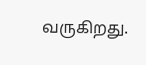வருகிறது.